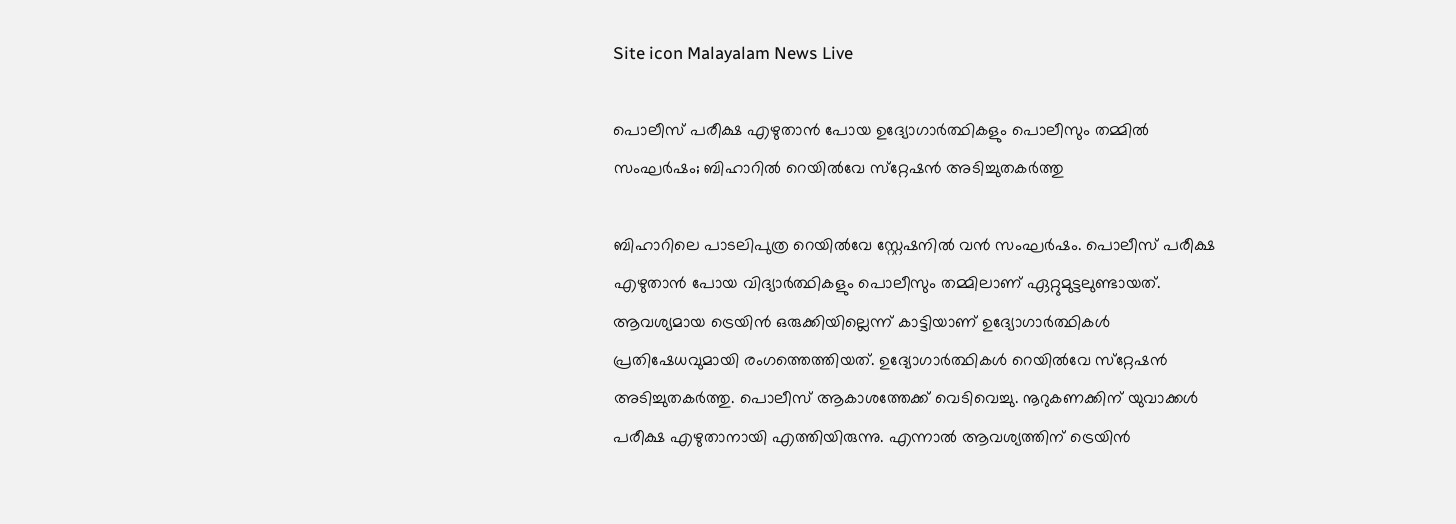Site icon Malayalam News Live

പൊലീസ് പരീക്ഷ എഴുതാന്‍ പോയ ഉദ്യോഗാർത്ഥികളും പൊലീസും തമ്മിൽ സംഘർഷം; ബിഹാറിൽ റെയില്‍വേ സ്‌റ്റേഷന്‍ അടിച്ചുതകര്‍ത്തു

ബിഹാറിലെ പാടലിപുത്ര റെയില്‍വേ സ്റ്റേഷനില്‍ വന്‍ സംഘര്‍ഷം. പൊലീസ് പരീക്ഷ എഴുതാന്‍ പോയ വിദ്യാര്‍ത്ഥികളും പൊലീസും തമ്മിലാണ് ഏറ്റുമുട്ടലുണ്ടായത്. ആവശ്യമായ ട്രെയിന്‍ ഒരുക്കിയില്ലെന്ന് കാട്ടിയാണ് ഉദ്യോഗാര്‍ത്ഥികള്‍ പ്രതിഷേധവുമായി രംഗത്തെത്തിയത്. ഉദ്യോഗാര്‍ത്ഥികള്‍ റെയില്‍വേ സ്‌റ്റേഷന്‍ അടിച്ചുതകര്‍ത്തു. പൊലീസ് ആകാശത്തേക്ക് വെടിവെച്ചു. നൂറുകണക്കിന് യുവാക്കള്‍ പരീക്ഷ എഴുതാനായി എത്തിയിരുന്നു. എന്നാല്‍ ആവശ്യത്തിന് ട്രെയിന്‍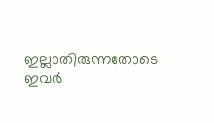ഇല്ലാതിരുന്നതോടെ ഇവര്‍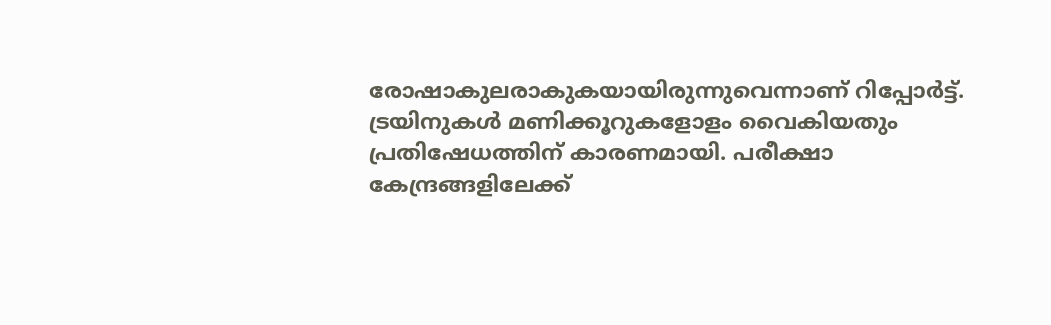രോഷാകുലരാകുകയായിരുന്നുവെന്നാണ് റിപ്പോര്‍ട്ട്. ട്രയിനുകള്‍ മണിക്കൂറുകളോളം വൈകിയതും പ്രതിഷേധത്തിന് കാരണമായി. പരീക്ഷാ കേന്ദ്രങ്ങളിലേക്ക്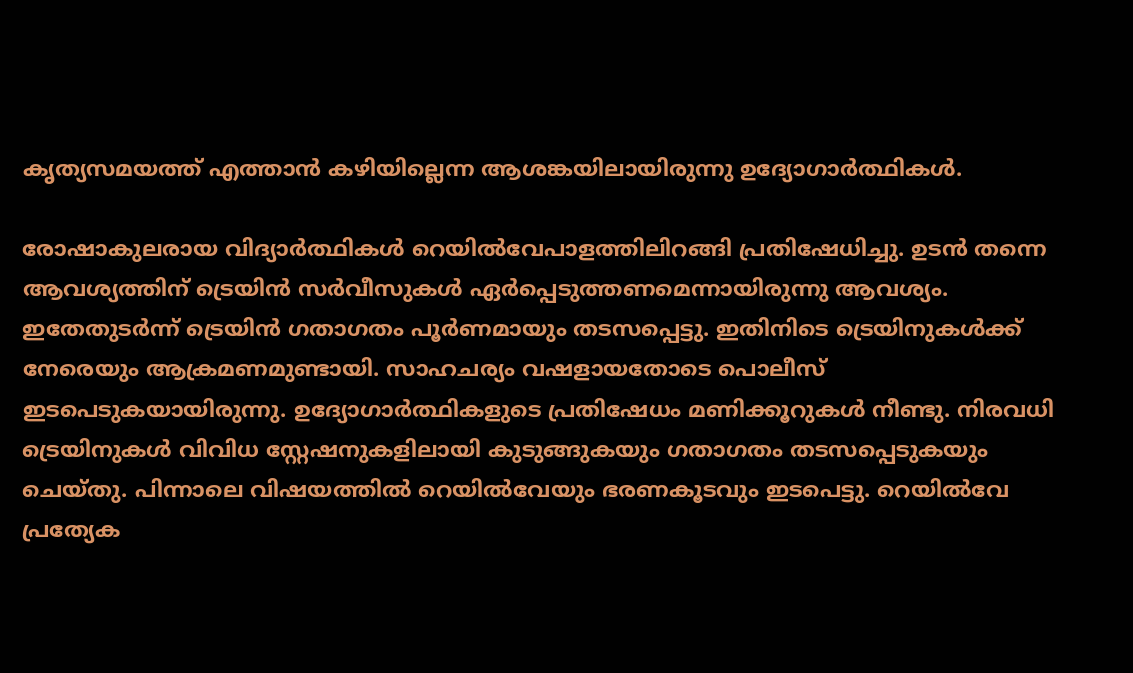കൃത്യസമയത്ത് എത്താന്‍ കഴിയില്ലെന്ന ആശങ്കയിലായിരുന്നു ഉദ്യോഗാര്‍ത്ഥികള്‍.

രോഷാകുലരായ വിദ്യാര്‍ത്ഥികള്‍ റെയില്‍വേപാളത്തിലിറങ്ങി പ്രതിഷേധിച്ചു. ഉടന്‍ തന്നെ ആവശ്യത്തിന് ട്രെയിന്‍ സര്‍വീസുകള്‍ ഏര്‍പ്പെടുത്തണമെന്നായിരുന്നു ആവശ്യം. ഇതേതുടര്‍ന്ന് ട്രെയിന്‍ ഗതാഗതം പൂര്‍ണമായും തടസപ്പെട്ടു. ഇതിനിടെ ട്രെയിനുകള്‍ക്ക് നേരെയും ആക്രമണമുണ്ടായി. സാഹചര്യം വഷളായതോടെ പൊലീസ് ഇടപെടുകയായിരുന്നു. ഉദ്യോഗാര്‍ത്ഥികളുടെ പ്രതിഷേധം മണിക്കൂറുകള്‍ നീണ്ടു. നിരവധി ട്രെയിനുകള്‍ വിവിധ സ്റ്റേഷനുകളിലായി കുടുങ്ങുകയും ഗതാഗതം തടസപ്പെടുകയും ചെയ്തു. പിന്നാലെ വിഷയത്തില്‍ റെയില്‍വേയും ഭരണകൂടവും ഇടപെട്ടു. റെയില്‍വേ പ്രത്യേക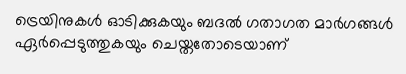ട്രെയിനുകള്‍ ഓടിക്കുകയും ബദല്‍ ഗതാഗത മാര്‍ഗങ്ങള്‍ ഏര്‍പ്പെടുത്തുകയും ചെയ്തതോടെയാണ്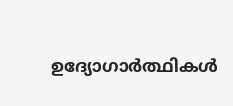ഉദ്യോഗാർത്ഥികൾ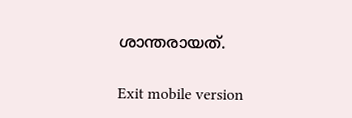ശാന്തരായത്.

Exit mobile version